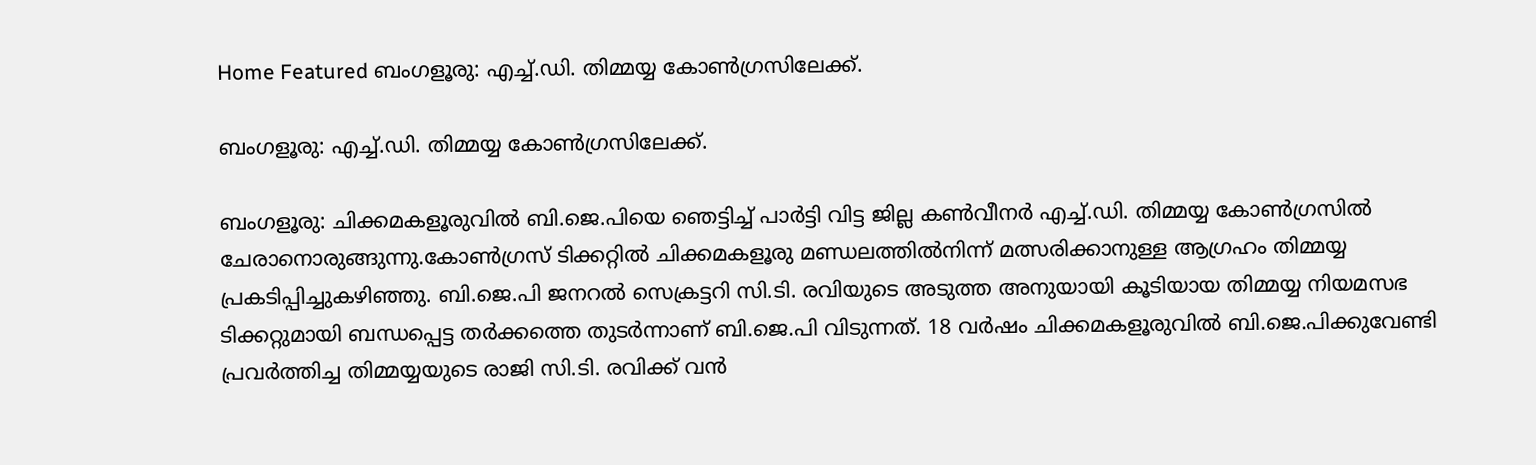Home Featured ബംഗളൂരു: എച്ച്‌.ഡി. തിമ്മയ്യ കോണ്‍ഗ്രസിലേക്ക്‌.

ബംഗളൂരു: എച്ച്‌.ഡി. തിമ്മയ്യ കോണ്‍ഗ്രസിലേക്ക്‌.

ബംഗളൂരു: ചിക്കമകളൂരുവില്‍ ബി.ജെ.പിയെ ഞെട്ടിച്ച്‌ പാര്‍ട്ടി വിട്ട ജില്ല കണ്‍വീനര്‍ എച്ച്‌.ഡി. തിമ്മയ്യ കോണ്‍ഗ്രസില്‍ ചേരാനൊരുങ്ങുന്നു.കോണ്‍ഗ്രസ് ടിക്കറ്റില്‍ ചിക്കമകളൂരു മണ്ഡലത്തില്‍നിന്ന് മത്സരിക്കാനുള്ള ആഗ്രഹം തിമ്മയ്യ പ്രകടിപ്പിച്ചുകഴിഞ്ഞു. ബി.ജെ.പി ജനറല്‍ സെക്രട്ടറി സി.ടി. രവിയുടെ അടുത്ത അനുയായി കൂടിയായ തിമ്മയ്യ നിയമസഭ ടിക്കറ്റുമായി ബന്ധപ്പെട്ട തര്‍ക്കത്തെ തുടര്‍ന്നാണ് ബി.ജെ.പി വിടുന്നത്. 18 വര്‍ഷം ചിക്കമകളൂരുവില്‍ ബി.ജെ.പിക്കുവേണ്ടി പ്രവര്‍ത്തിച്ച തിമ്മയ്യയുടെ രാജി സി.ടി. രവിക്ക് വന്‍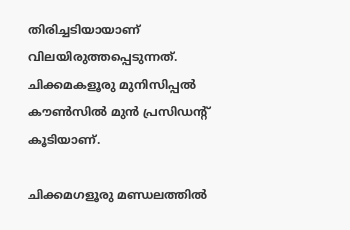തിരിച്ചടിയായാണ് വിലയിരുത്തപ്പെടുന്നത്. ചിക്കമകളൂരു മുനിസിപ്പല്‍ കൗണ്‍സില്‍ മുന്‍ പ്രസിഡന്റ് കൂടിയാണ്.

ചിക്കമഗളൂരു മണ്ഡലത്തില്‍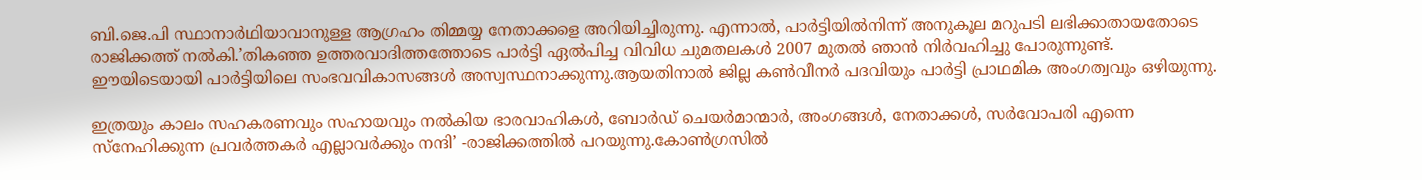ബി.ജെ.പി സ്ഥാനാര്‍ഥിയാവാനുള്ള ആഗ്രഹം തിമ്മയ്യ നേതാക്കളെ അറിയിച്ചിരുന്നു. എന്നാല്‍, പാര്‍ട്ടിയില്‍നിന്ന് അനുകൂല മറുപടി ലഭിക്കാതായതോടെ രാജിക്കത്ത് നല്‍കി.’തികഞ്ഞ ഉത്തരവാദിത്തത്തോടെ പാര്‍ട്ടി ഏല്‍പിച്ച വിവിധ ചുമതലകള്‍ 2007 മുതല്‍ ഞാന്‍ നിര്‍വഹിച്ചു പോരുന്നുണ്ട്. ഈയിടെയായി പാര്‍ട്ടിയിലെ സംഭവവികാസങ്ങള്‍ അസ്വസ്ഥനാക്കുന്നു.ആയതിനാല്‍ ജില്ല കണ്‍വീനര്‍ പദവിയും പാര്‍ട്ടി പ്രാഥമിക അംഗത്വവും ഒഴിയുന്നു.

ഇത്രയും കാലം സഹകരണവും സഹായവും നല്‍കിയ ഭാരവാഹികള്‍, ബോര്‍ഡ് ചെയര്‍മാന്മാര്‍, അംഗങ്ങള്‍, നേതാക്കള്‍, സര്‍വോപരി എന്നെ സ്നേഹിക്കുന്ന പ്രവര്‍ത്തകര്‍ എല്ലാവര്‍ക്കും നന്ദി’ -രാജിക്കത്തില്‍ പറയുന്നു.കോണ്‍ഗ്രസില്‍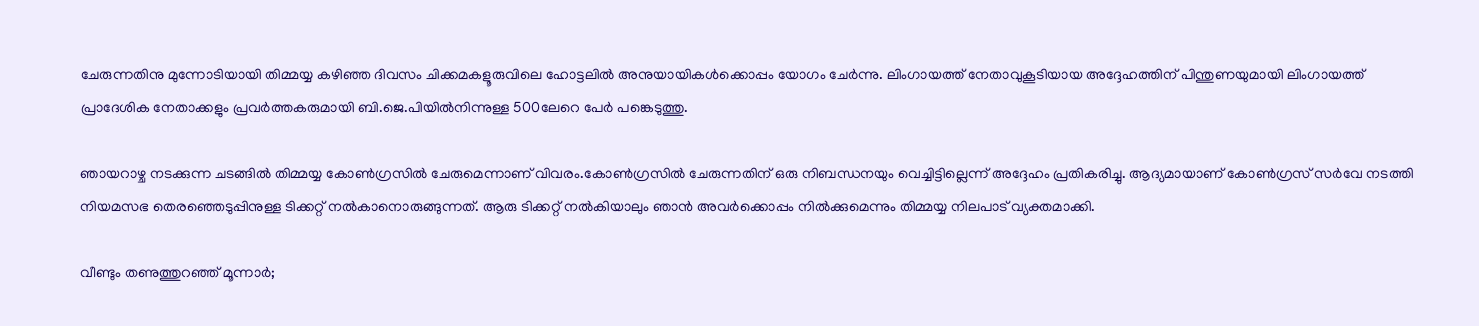ചേരുന്നതിനു മുന്നോടിയായി തിമ്മയ്യ കഴിഞ്ഞ ദിവസം ചിക്കമകളൂരുവിലെ ഹോട്ടലില്‍ അനുയായികള്‍ക്കൊപ്പം യോഗം ചേര്‍ന്നു. ലിംഗായത്ത് നേതാവുകൂടിയായ അദ്ദേഹത്തിന് പിന്തുണയുമായി ലിംഗായത്ത് പ്രാദേശിക നേതാക്കളും പ്രവര്‍ത്തകരുമായി ബി.ജെ.പിയില്‍നിന്നുള്ള 500ലേറെ പേര്‍ പങ്കെടുത്തു.

ഞായറാഴ്ച നടക്കുന്ന ചടങ്ങില്‍ തിമ്മയ്യ കോണ്‍ഗ്രസില്‍ ചേരുമെന്നാണ് വിവരം.കോണ്‍ഗ്രസില്‍ ചേരുന്നതിന് ഒരു നിബന്ധനയും വെച്ചിട്ടില്ലെന്ന് അദ്ദേഹം പ്രതികരിച്ചു. ആദ്യമായാണ് കോണ്‍ഗ്രസ് സര്‍വേ നടത്തി നിയമസഭ തെരഞ്ഞെടുപ്പിനുള്ള ടിക്കറ്റ് നല്‍കാനൊരുങ്ങുന്നത്. ആരു ടിക്കറ്റ് നല്‍കിയാലും ഞാന്‍ അവര്‍ക്കൊപ്പം നില്‍ക്കുമെന്നും തിമ്മയ്യ നിലപാട് വ്യക്തമാക്കി.

വീണ്ടും തണുത്തുറഞ്ഞ് മൂന്നാര്‍;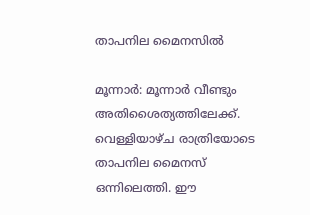താപനില മൈനസില്‍

മൂന്നാര്‍: മൂന്നാര്‍ വീണ്ടും അതിശൈത്യത്തിലേക്ക്. വെള്ളിയാഴ്ച രാത്രിയോടെ താപനില മൈനസ് ഒന്നിലെത്തി. ഈ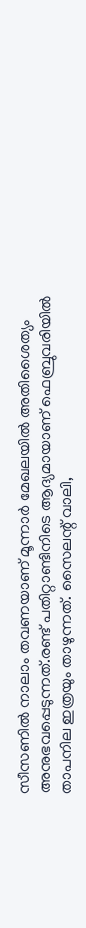സീസണില്‍ നാലാം തവണയാണ് മൂന്നാര്‍ മേഖലയില്‍ അതിശൈത്യം അനുഭവപ്പെടുന്നത്.രണ്ട് പതിറ്റാണ്ടിനിടെ ആദ്യമായാണ് ഫെബ്രുവരിയില്‍ താപനില ഇത്രയും താഴുന്നത്. സൈലന്റ് വാലി,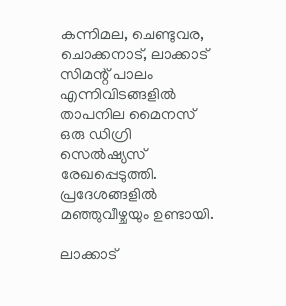കന്നിമല, ചെണ്ടുവര, ചൊക്കനാട്, ലാക്കാട് സിമന്റ് പാലം എന്നിവിടങ്ങളില്‍ താപനില മൈനസ് ഒരു ഡിഗ്രി സെല്‍ഷ്യസ് രേഖപ്പെടുത്തി. പ്രദേശങ്ങളില്‍ മഞ്ഞുവീഴ്ചയും ഉണ്ടായി.

ലാക്കാട്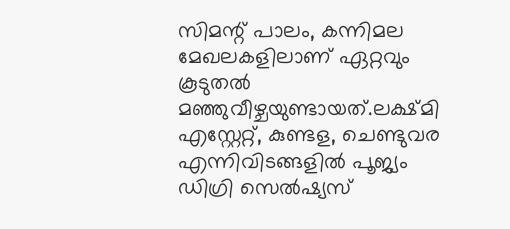സിമന്റ് പാലം, കന്നിമല മേഖലകളിലാണ് ഏറ്റവും കൂടുതല്‍ മഞ്ഞുവീഴ്ചയുണ്ടായത്.ലക്ഷ്മി എസ്റ്റേറ്റ്, കുണ്ടള, ചെണ്ടുവര എന്നിവിടങ്ങളില്‍ പൂജ്യം ഡിഗ്രി സെല്‍ഷ്യസ്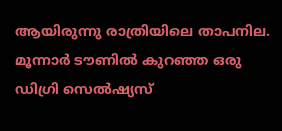ആയിരുന്നു രാത്രിയിലെ താപനില. മൂന്നാര്‍ ടൗണില്‍ കുറഞ്ഞ ഒരു ഡിഗ്രി സെല്‍ഷ്യസ്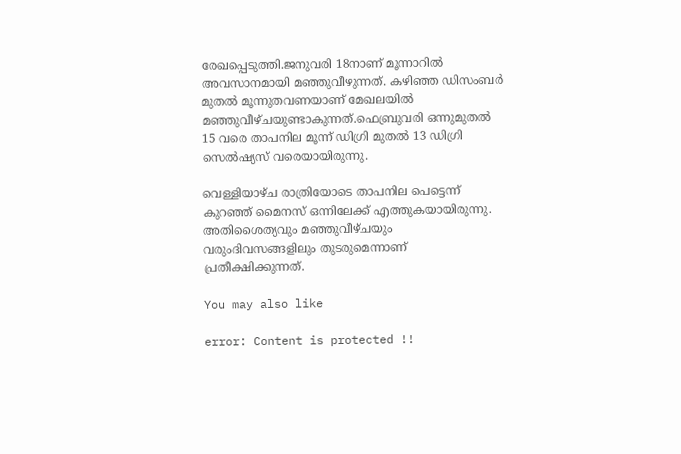രേഖപ്പെടുത്തി.ജനുവരി 18നാണ് മൂന്നാറില്‍ അവസാനമായി മഞ്ഞുവീഴുന്നത്. കഴിഞ്ഞ ഡിസംബര്‍ മുതല്‍ മൂന്നുതവണയാണ് മേഖലയില്‍ മഞ്ഞുവീഴ്ചയുണ്ടാകുന്നത്.ഫെബ്രുവരി ഒന്നുമുതല്‍ 15 വരെ താപനില മൂന്ന് ഡിഗ്രി മുതല്‍ 13 ഡിഗ്രി സെല്‍ഷ്യസ് വരെയായിരുന്നു.

വെള്ളിയാഴ്ച രാത്രിയോടെ താപനില പെട്ടെന്ന് കുറഞ്ഞ് മൈനസ് ഒന്നിലേക്ക് എത്തുകയായിരുന്നു. അതിശൈത്യവും മഞ്ഞുവീഴ്ചയും വരുംദിവസങ്ങളിലും തുടരുമെന്നാണ് പ്രതീക്ഷിക്കുന്നത്.

You may also like

error: Content is protected !!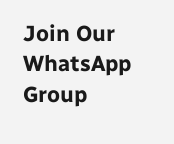Join Our WhatsApp Group